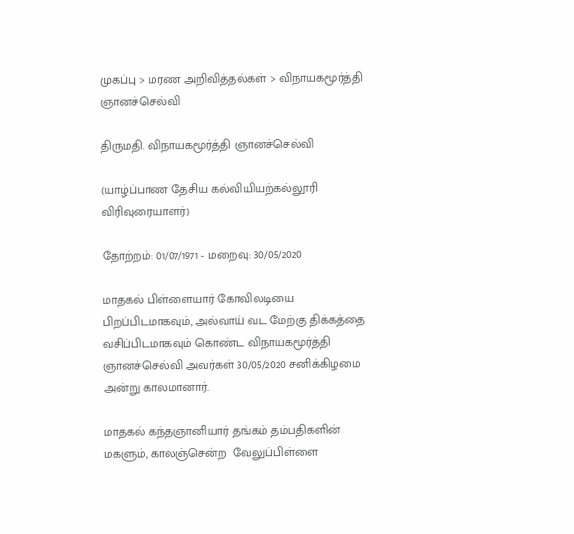முகப்பு > மரண அறிவித்தல்கள் > விநாயகமூர்த்தி ஞானச்செல்வி

திருமதி. விநாயகமூர்த்தி ஞானச்செல்வி

(யாழ்ப்பாண தேசிய கல்வியியற்கல்லூரி விரிவுரையாளர்)

தோற்றம்: 01/07/1971 - மறைவு: 30/05/2020

மாதகல் பிள்ளையார் கோவிலடியை பிறப்பிடமாகவும், அல்வாய் வட மேற்கு திக்கத்தை வசிப்பிடமாகவும் கொண்ட விநாயகமூர்த்தி ஞானச்செல்வி அவர்கள் 30/05/2020 சனிக்கிழமை அன்று காலமானார்.

மாதகல் கந்தஞானியார் தங்கம் தம்பதிகளின் மகளும், காலஞ்சென்ற  வேலுப்பிள்ளை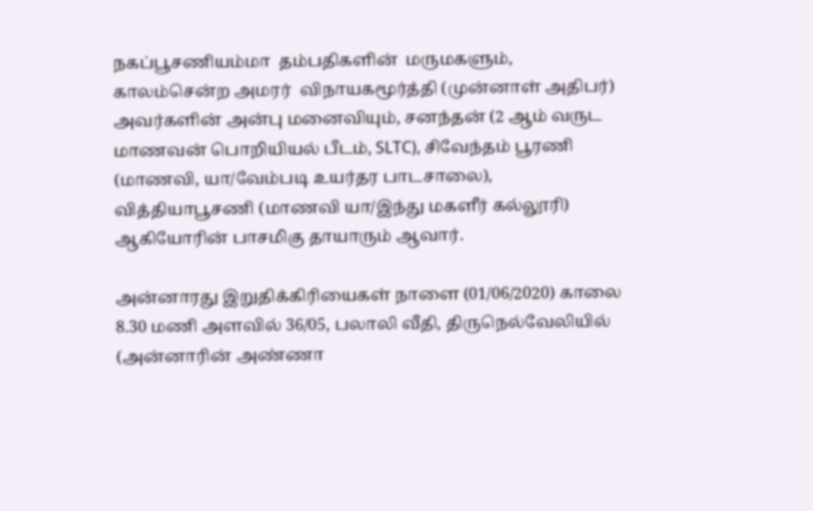நகப்பூசணியம்மா  தம்பதிகளின்  மருமகளும், காலம்சென்ற அமரர்  விநாயகமூர்த்தி (முன்னாள் அதிபர்) அவர்களின் அன்பு மனைவியும், சனந்தன் (2 ஆம் வருட மாணவன் பொறியியல் பீடம், SLTC), சிவேந்தம் பூரணி (மாணவி, யா/வேம்படி உயர்தர பாடசாலை), வித்தியாபூசணி (மாணவி யா/இந்து மகளீர் கல்லூரி)  ஆகியோரின் பாசமிகு தாயாரும் ஆவார்.

அன்னாரது இறுதிக்கிரியைகள் நாளை (01/06/2020) காலை 8.30 மணி அளவில் 36/05, பலாலி வீதி, திருநெல்வேலியில் (அன்னாரின் அண்ணா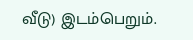வீடு) இடம்பெறும்.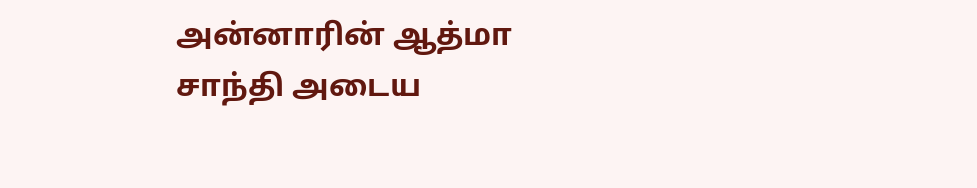அன்னாரின் ஆத்மா சாந்தி அடைய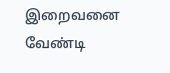இறைவனை வேண்டி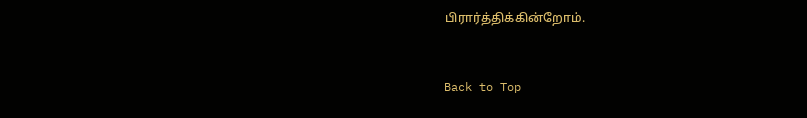பிரார்த்திக்கின்றோம்.


Back to Top